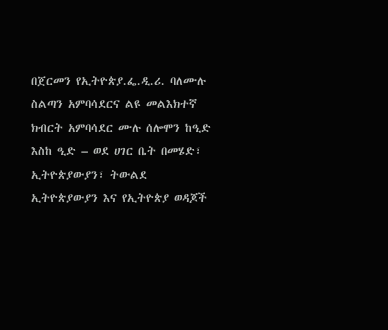በጀርመን የኢትዮጵያ.ፌ.ዲ.ሪ. ባለሙሉ ስልጣን አምባሳደርና ልዩ መልእክተኛ ክብርት አምባሳደር ሙሉ ሰሎሞን ከዒድ እስከ ዒድ – ወደ ሀገር ቤት በመሄድ፣ ኢትዮጵያውያን፣ ትውልደ ኢትዮጵያውያን እና የኢትዮጵያ ወዳጆች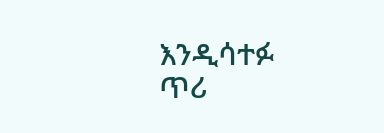እንዲሳተፉ ጥሪ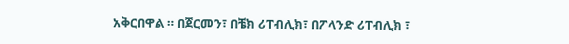አቅርበዋል ። በጀርመን፣ በቼክ ሪፐብሊክ፣ በፖላንድ ሪፐብሊክ ፣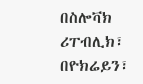በስሎቫክ ሪፐብሊክ፣ በዮክሬይን፣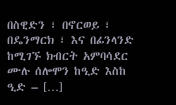በስዊድን ፣ በኖርወይ ፣ በዴንማርክ ፣ እና በፊንላንድ ከሚገኙ ክብርት አምባሳደር ሙሉ ሰሎሞን ከዒድ እስከ ዒድ – […]